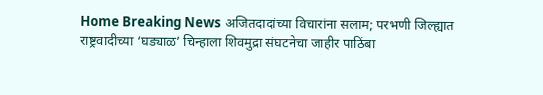Home Breaking News अजितदादांच्या विचारांना सलाम; परभणी जिल्ह्यात राष्ट्रवादीच्या ‘घड्याळ’ चिन्हाला शिवमुद्रा संघटनेचा जाहीर पाठिंबा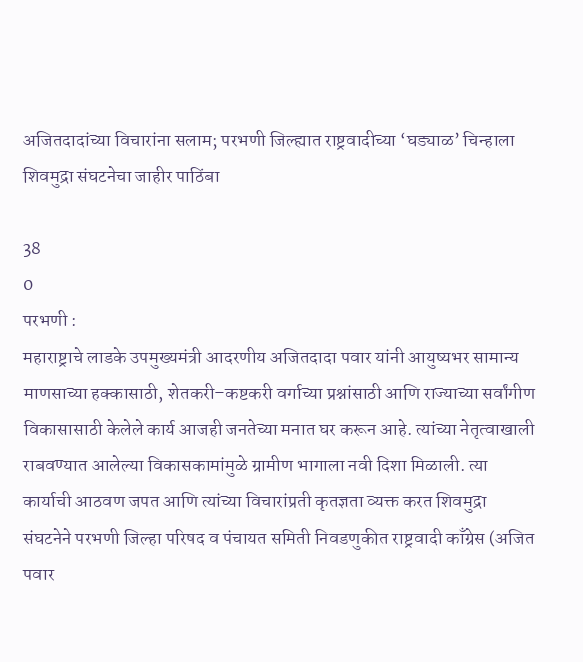अजितदादांच्या विचारांना सलाम; परभणी जिल्ह्यात राष्ट्रवादीच्या ‘घड्याळ’ चिन्हाला शिवमुद्रा संघटनेचा जाहीर पाठिंबा

38
0
परभणी :
महाराष्ट्राचे लाडके उपमुख्यमंत्री आदरणीय अजितदादा पवार यांनी आयुष्यभर सामान्य माणसाच्या हक्कासाठी, शेतकरी–कष्टकरी वर्गाच्या प्रश्नांसाठी आणि राज्याच्या सर्वांगीण विकासासाठी केलेले कार्य आजही जनतेच्या मनात घर करून आहे. त्यांच्या नेतृत्वाखाली राबवण्यात आलेल्या विकासकामांमुळे ग्रामीण भागाला नवी दिशा मिळाली. त्या कार्याची आठवण जपत आणि त्यांच्या विचारांप्रती कृतज्ञता व्यक्त करत शिवमुद्रा संघटनेने परभणी जिल्हा परिषद व पंचायत समिती निवडणुकीत राष्ट्रवादी काँग्रेस (अजित पवार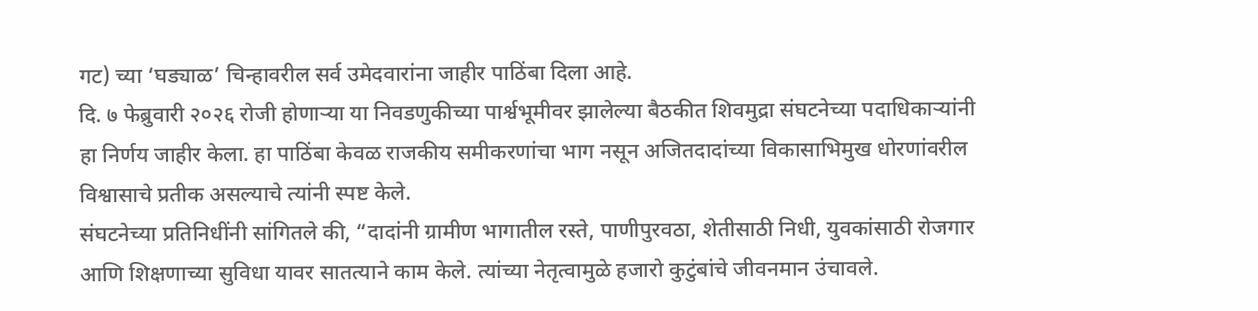गट) च्या ‘घड्याळ’ चिन्हावरील सर्व उमेदवारांना जाहीर पाठिंबा दिला आहे.
दि. ७ फेब्रुवारी २०२६ रोजी होणाऱ्या या निवडणुकीच्या पार्श्वभूमीवर झालेल्या बैठकीत शिवमुद्रा संघटनेच्या पदाधिकाऱ्यांनी हा निर्णय जाहीर केला. हा पाठिंबा केवळ राजकीय समीकरणांचा भाग नसून अजितदादांच्या विकासाभिमुख धोरणांवरील विश्वासाचे प्रतीक असल्याचे त्यांनी स्पष्ट केले.
संघटनेच्या प्रतिनिधींनी सांगितले की, “दादांनी ग्रामीण भागातील रस्ते, पाणीपुरवठा, शेतीसाठी निधी, युवकांसाठी रोजगार आणि शिक्षणाच्या सुविधा यावर सातत्याने काम केले. त्यांच्या नेतृत्वामुळे हजारो कुटुंबांचे जीवनमान उंचावले.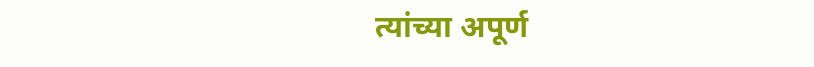त्यांच्या अपूर्ण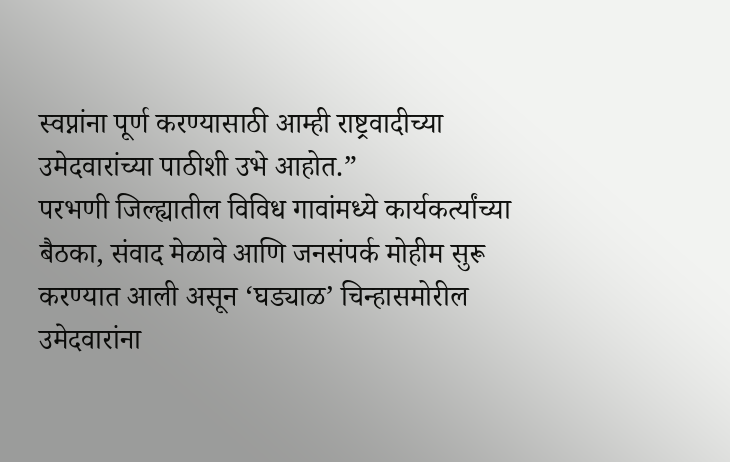स्वप्नांना पूर्ण करण्यासाठी आम्ही राष्ट्रवादीच्या उमेदवारांच्या पाठीशी उभे आहोत.”
परभणी जिल्ह्यातील विविध गावांमध्ये कार्यकर्त्यांच्या बैठका, संवाद मेळावे आणि जनसंपर्क मोहीम सुरू करण्यात आली असून ‘घड्याळ’ चिन्हासमोरील उमेदवारांना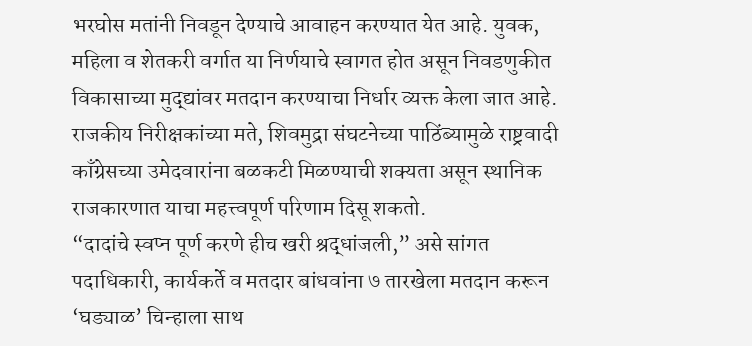भरघोस मतांनी निवडून देण्याचे आवाहन करण्यात येत आहे. युवक, महिला व शेतकरी वर्गात या निर्णयाचे स्वागत होत असून निवडणुकीत विकासाच्या मुद्द्यांवर मतदान करण्याचा निर्धार व्यक्त केला जात आहे.
राजकीय निरीक्षकांच्या मते, शिवमुद्रा संघटनेच्या पाठिंब्यामुळे राष्ट्रवादी काँग्रेसच्या उमेदवारांना बळकटी मिळण्याची शक्यता असून स्थानिक राजकारणात याचा महत्त्वपूर्ण परिणाम दिसू शकतो.
“दादांचे स्वप्न पूर्ण करणे हीच खरी श्रद्धांजली,” असे सांगत पदाधिकारी, कार्यकर्ते व मतदार बांधवांना ७ तारखेला मतदान करून ‘घड्याळ’ चिन्हाला साथ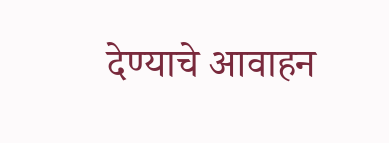देण्याचे आवाहन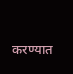करण्यात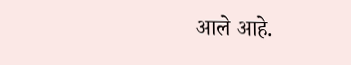आले आहे.